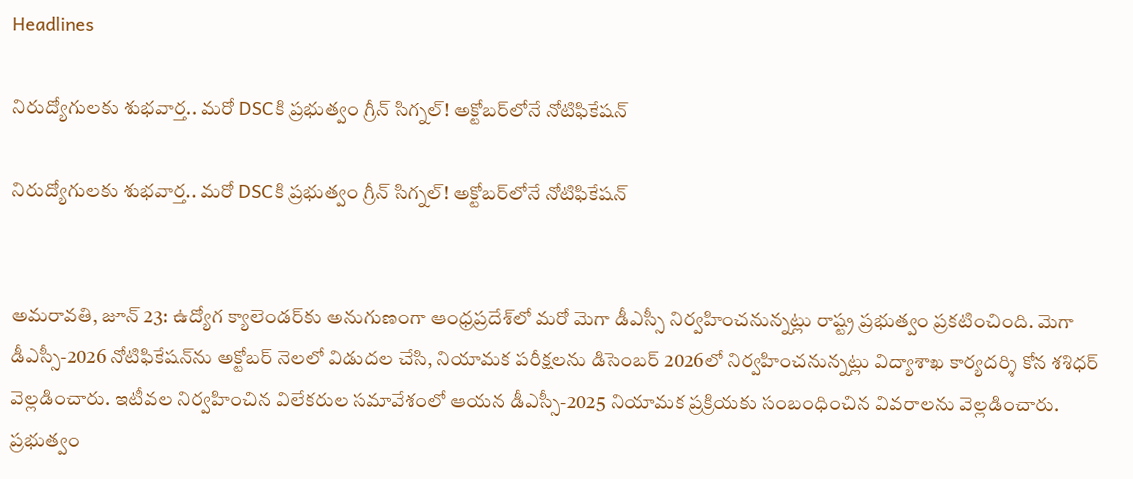Headlines

నిరుద్యోగులకు శుభవార్త.. మరో DSCకి ప్రభుత్వం గ్రీన్ సిగ్నల్! అక్టోబర్‌లోనే నోటిఫికేషన్

నిరుద్యోగులకు శుభవార్త.. మరో DSCకి ప్రభుత్వం గ్రీన్ సిగ్నల్! అక్టోబర్‌లోనే నోటిఫికేషన్


అమరావతి, జూన్‌ 23: ఉద్యోగ క్యాలెండర్‌కు అనుగుణంగా ఆంధ్రప్రదేశ్‌లో మరో మెగా డీఎస్సీ నిర్వహించనున్నట్లు రాష్ట్ర ప్రభుత్వం ప్రకటించింది. మెగా డీఎస్సీ-2026 నోటిఫికేషన్‌ను అక్టోబర్ నెలలో విడుదల చేసి, నియామక పరీక్షలను డిసెంబర్ 2026లో నిర్వహించనున్నట్లు విద్యాశాఖ కార్యదర్శి కోన శశిధర్ వెల్లడించారు. ఇటీవల నిర్వహించిన విలేకరుల సమావేశంలో ఆయన డీఎస్సీ-2025 నియామక ప్రక్రియకు సంబంధించిన వివరాలను వెల్లడించారు. ప్రభుత్వం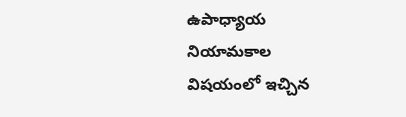ఉపాధ్యాయ నియామకాల విషయంలో ఇచ్చిన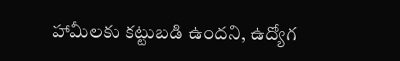హామీలకు కట్టుబడి ఉందని, ఉద్యోగ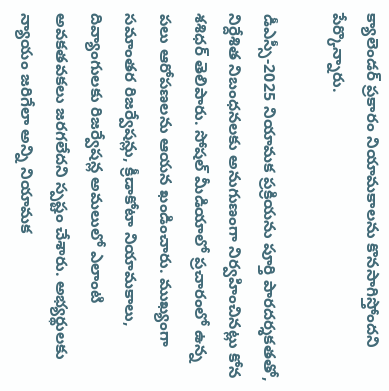క్యాలెండర్ ప్రకారం నియామకాలను కొనసాగిస్తోందని పేర్కొన్నారు.

డీఎస్సీ-2025 నియామక ప్రక్రియను పూర్తి పారదర్శకతతో, నిర్దేశిత నిబంధనలకు అనుగుణంగా నిర్వహించినట్లు కోన శశిధర్ తెలిపారు. సోషల్ మీడియాలో ప్రచారంలో ఉన్న పలు ఆరోపణలను ఆయన ఖండించారు. ముఖ్యంగా సమాంతర రిజర్వేషన్లు, క్రీడాకోటా నియామకాలు, దివ్యాంగులకు రిజర్వేషన్ల అమలులో ఎలాంటి అవకతవకలు జరగలేదని స్పష్టం చేశారు. అభ్యర్థులకు న్యాయం జరిగేలా అన్ని నియామక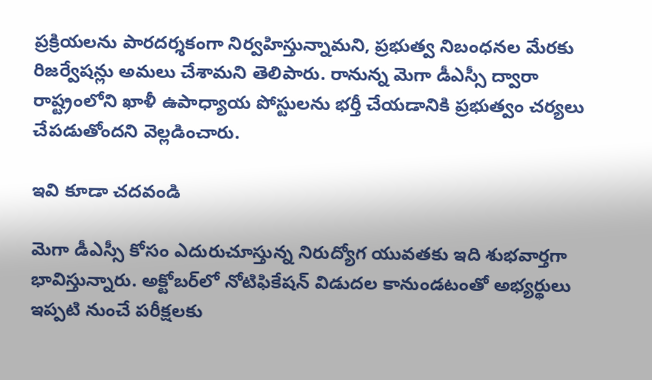ప్రక్రియలను పారదర్శకంగా నిర్వహిస్తున్నామని, ప్రభుత్వ నిబంధనల మేరకు రిజర్వేషన్లు అమలు చేశామని తెలిపారు. రానున్న మెగా డీఎస్సీ ద్వారా రాష్ట్రంలోని ఖాళీ ఉపాధ్యాయ పోస్టులను భర్తీ చేయడానికి ప్రభుత్వం చర్యలు చేపడుతోందని వెల్లడించారు.

ఇవి కూడా చదవండి

మెగా డీఎస్సీ కోసం ఎదురుచూస్తున్న నిరుద్యోగ యువతకు ఇది శుభవార్తగా భావిస్తున్నారు. అక్టోబర్‌లో నోటిఫికేషన్ విడుదల కానుండటంతో అభ్యర్థులు ఇప్పటి నుంచే పరీక్షలకు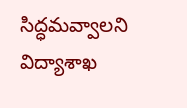సిద్ధమవ్వాలని విద్యాశాఖ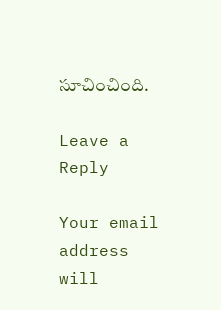సూచించింది.

Leave a Reply

Your email address will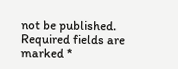not be published. Required fields are marked *